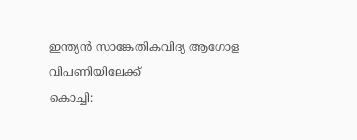ഇന്ത്യൻ സാങ്കേതികവിദ്യ ആഗോള വിപണിയിലേക്ക്
കൊച്ചി: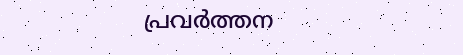പ്രവർത്തന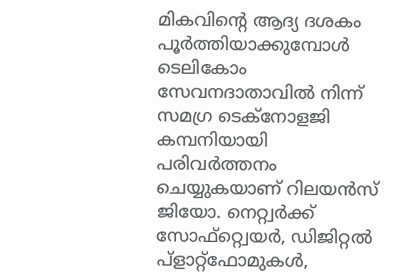മികവിന്റെ ആദ്യ ദശകം പൂർത്തിയാക്കുമ്പോൾ ടെലികോം സേവനദാതാവിൽ നിന്ന് സമഗ്ര ടെക്നോളജി കമ്പനിയായി പരിവർത്തനം ചെയ്യുകയാണ് റിലയൻസ് ജിയോ. നെറ്റ്വർക്ക് സോഫ്റ്റ്വെയർ, ഡിജിറ്റൽ പ്ളാറ്റ്ഫോമുകൾ,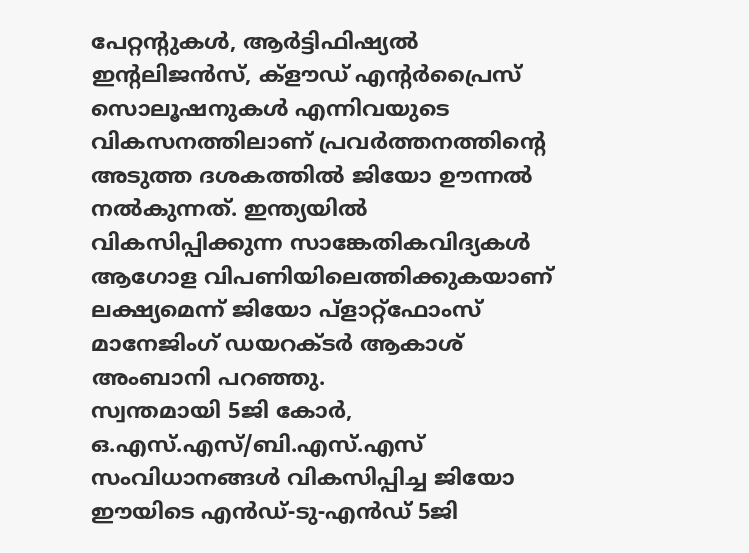പേറ്റന്റുകൾ, ആർട്ടിഫിഷ്യൽ ഇന്റലിജൻസ്, ക്ളൗഡ് എന്റർപ്രൈസ് സൊലൂഷനുകൾ എന്നിവയുടെ വികസനത്തിലാണ് പ്രവർത്തനത്തിന്റെ അടുത്ത ദശകത്തിൽ ജിയോ ഊന്നൽ നൽകുന്നത്. ഇന്ത്യയിൽ വികസിപ്പിക്കുന്ന സാങ്കേതികവിദ്യകൾ ആഗോള വിപണിയിലെത്തിക്കുകയാണ് ലക്ഷ്യമെന്ന് ജിയോ പ്ളാറ്റ്ഫോംസ് മാനേജിംഗ് ഡയറക്ടർ ആകാശ് അംബാനി പറഞ്ഞു.
സ്വന്തമായി 5ജി കോർ, ഒ.എസ്.എസ്/ബി.എസ്.എസ് സംവിധാനങ്ങൾ വികസിപ്പിച്ച ജിയോ ഈയിടെ എൻഡ്-ടു-എൻഡ് 5ജി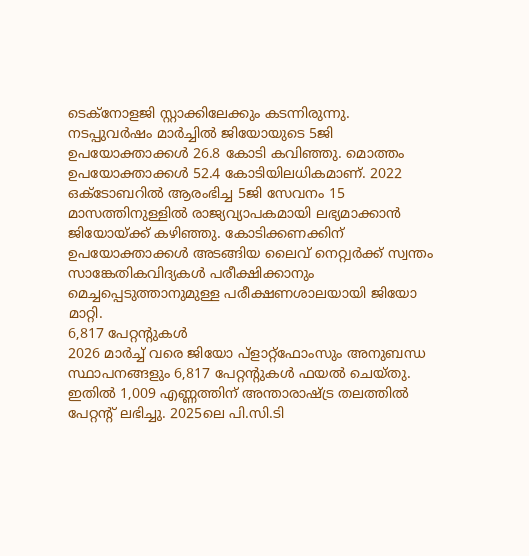ടെക്നോളജി സ്റ്റാക്കിലേക്കും കടന്നിരുന്നു. നടപ്പുവർഷം മാർച്ചിൽ ജിയോയുടെ 5ജി ഉപയോക്താക്കൾ 26.8 കോടി കവിഞ്ഞു. മൊത്തം ഉപയോക്താക്കൾ 52.4 കോടിയിലധികമാണ്. 2022 ഒക്ടോബറിൽ ആരംഭിച്ച 5ജി സേവനം 15 മാസത്തിനുള്ളിൽ രാജ്യവ്യാപകമായി ലഭ്യമാക്കാൻ ജിയോയ്ക്ക് കഴിഞ്ഞു. കോടിക്കണക്കിന് ഉപയോക്താക്കൾ അടങ്ങിയ ലൈവ് നെറ്റ്വർക്ക് സ്വന്തം സാങ്കേതികവിദ്യകൾ പരീക്ഷിക്കാനും മെച്ചപ്പെടുത്താനുമുള്ള പരീക്ഷണശാലയായി ജിയോ മാറ്റി.
6,817 പേറ്റന്റുകൾ
2026 മാർച്ച് വരെ ജിയോ പ്ളാറ്റ്ഫോംസും അനുബന്ധ സ്ഥാപനങ്ങളും 6,817 പേറ്റന്റുകൾ ഫയൽ ചെയ്തു. ഇതിൽ 1,009 എണ്ണത്തിന് അന്താരാഷ്ട്ര തലത്തിൽ പേറ്റന്റ് ലഭിച്ചു. 2025ലെ പി.സി.ടി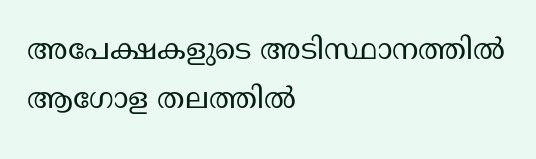അപേക്ഷകളുടെ അടിസ്ഥാനത്തിൽ ആഗോള തലത്തിൽ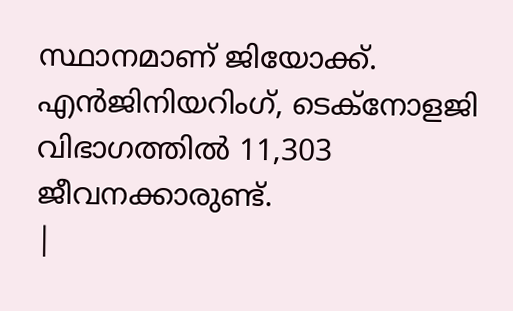സ്ഥാനമാണ് ജിയോക്ക്. എൻജിനിയറിംഗ്, ടെക്നോളജി വിഭാഗത്തിൽ 11,303 ജീവനക്കാരുണ്ട്.
|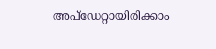അപ്ഡേറ്റായിരിക്കാം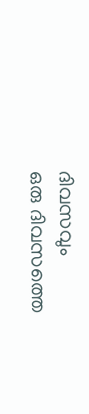ദിവസവും
ഒരു ദിവസത്തെ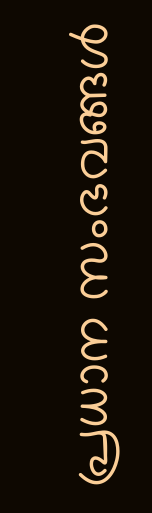പ്രധാന സംഭവങ്ങൾ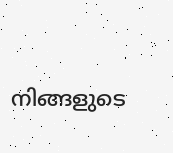നിങ്ങളുടെ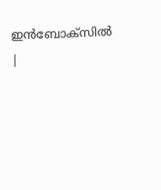ഇൻബോക്സിൽ |